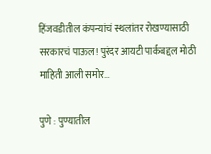हिंजवडीतील कंपन्यांचं स्थलांतर रोखण्यासाठी सरकारचं पाऊल! पुरंदर आयटी पार्कबद्दल मोठी माहिती आली समोर…

पुणे : पुण्यातील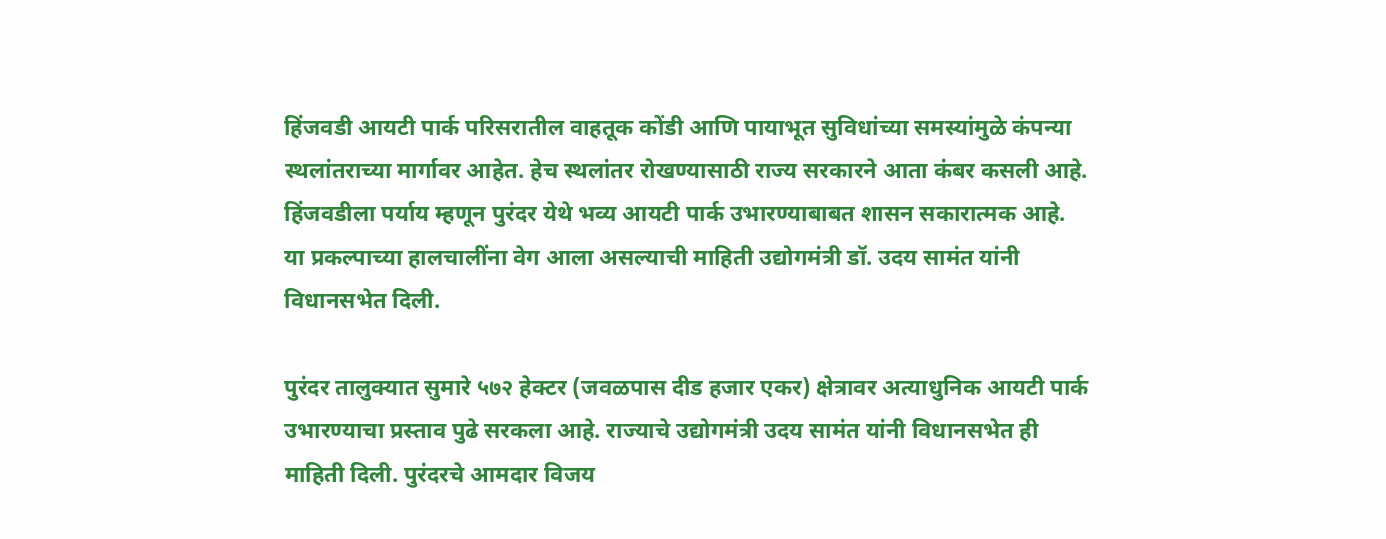हिंजवडी आयटी पार्क परिसरातील वाहतूक कोंडी आणि पायाभूत सुविधांच्या समस्यांमुळे कंपन्या स्थलांतराच्या मार्गावर आहेत. हेच स्थलांतर रोखण्यासाठी राज्य सरकारने आता कंबर कसली आहे. हिंजवडीला पर्याय म्हणून पुरंदर येथे भव्य आयटी पार्क उभारण्याबाबत शासन सकारात्मक आहे. या प्रकल्पाच्या हालचालींना वेग आला असल्याची माहिती उद्योगमंत्री डॉ. उदय सामंत यांनी विधानसभेत दिली.

पुरंदर तालुक्यात सुमारे ५७२ हेक्टर (जवळपास दीड हजार एकर) क्षेत्रावर अत्याधुनिक आयटी पार्क उभारण्याचा प्रस्ताव पुढे सरकला आहे. राज्याचे उद्योगमंत्री उदय सामंत यांनी विधानसभेत ही माहिती दिली. पुरंदरचे आमदार विजय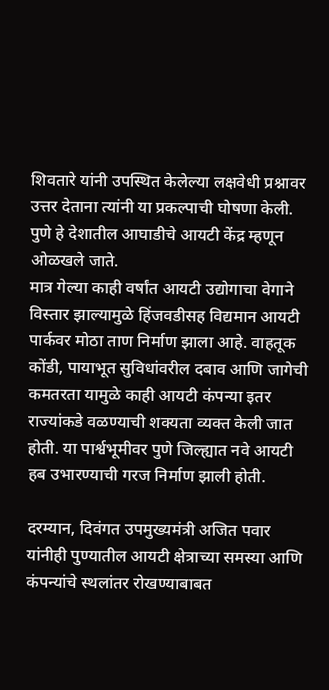शिवतारे यांनी उपस्थित केलेल्या लक्षवेधी प्रश्नावर उत्तर देताना त्यांनी या प्रकल्पाची घोषणा केली. पुणे हे देशातील आघाडीचे आयटी केंद्र म्हणून ओळखले जाते.
मात्र गेल्या काही वर्षांत आयटी उद्योगाचा वेगाने विस्तार झाल्यामुळे हिंजवडीसह विद्यमान आयटी पार्कवर मोठा ताण निर्माण झाला आहे. वाहतूक कोंडी, पायाभूत सुविधांवरील दबाव आणि जागेची कमतरता यामुळे काही आयटी कंपन्या इतर राज्यांकडे वळण्याची शक्यता व्यक्त केली जात होती. या पार्श्वभूमीवर पुणे जिल्ह्यात नवे आयटी हब उभारण्याची गरज निर्माण झाली होती.

दरम्यान, दिवंगत उपमुख्यमंत्री अजित पवार यांनीही पुण्यातील आयटी क्षेत्राच्या समस्या आणि कंपन्यांचे स्थलांतर रोखण्याबाबत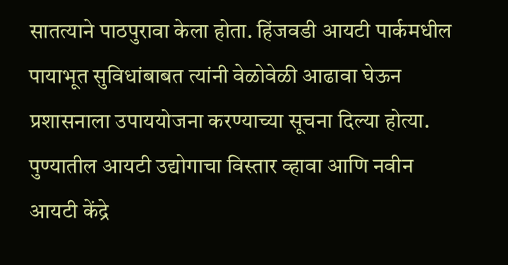सातत्याने पाठपुरावा केला होता. हिंजवडी आयटी पार्कमधील पायाभूत सुविधांबाबत त्यांनी वेळोवेळी आढावा घेऊन प्रशासनाला उपाययोजना करण्याच्या सूचना दिल्या होत्या. पुण्यातील आयटी उद्योगाचा विस्तार व्हावा आणि नवीन आयटी केंद्रे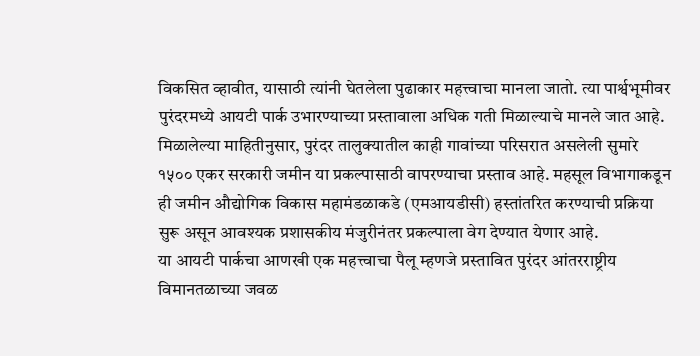विकसित व्हावीत, यासाठी त्यांनी घेतलेला पुढाकार महत्त्वाचा मानला जातो. त्या पार्श्वभूमीवर पुरंदरमध्ये आयटी पार्क उभारण्याच्या प्रस्तावाला अधिक गती मिळाल्याचे मानले जात आहे.
मिळालेल्या माहितीनुसार, पुरंदर तालुक्यातील काही गावांच्या परिसरात असलेली सुमारे १५०० एकर सरकारी जमीन या प्रकल्पासाठी वापरण्याचा प्रस्ताव आहे. महसूल विभागाकडून ही जमीन औद्योगिक विकास महामंडळाकडे (एमआयडीसी) हस्तांतरित करण्याची प्रक्रिया सुरू असून आवश्यक प्रशासकीय मंजुरीनंतर प्रकल्पाला वेग देण्यात येणार आहे.
या आयटी पार्कचा आणखी एक महत्त्वाचा पैलू म्हणजे प्रस्तावित पुरंदर आंतरराष्ट्रीय विमानतळाच्या जवळ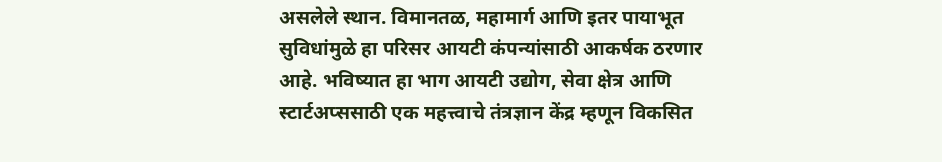असलेले स्थान. विमानतळ, महामार्ग आणि इतर पायाभूत सुविधांमुळे हा परिसर आयटी कंपन्यांसाठी आकर्षक ठरणार आहे. भविष्यात हा भाग आयटी उद्योग, सेवा क्षेत्र आणि स्टार्टअप्ससाठी एक महत्त्वाचे तंत्रज्ञान केंद्र म्हणून विकसित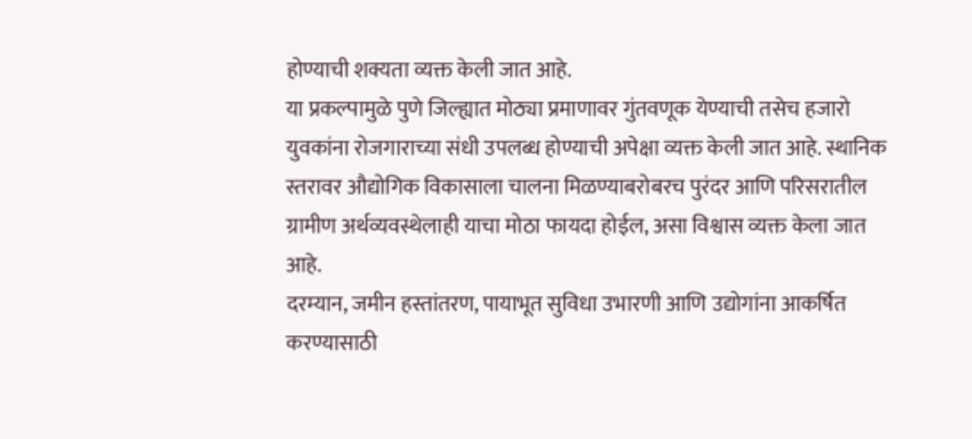होण्याची शक्यता व्यक्त केली जात आहे.
या प्रकल्पामुळे पुणे जिल्ह्यात मोठ्या प्रमाणावर गुंतवणूक येण्याची तसेच हजारो युवकांना रोजगाराच्या संधी उपलब्ध होण्याची अपेक्षा व्यक्त केली जात आहे. स्थानिक स्तरावर औद्योगिक विकासाला चालना मिळण्याबरोबरच पुरंदर आणि परिसरातील ग्रामीण अर्थव्यवस्थेलाही याचा मोठा फायदा होईल, असा विश्वास व्यक्त केला जात आहे.
दरम्यान, जमीन हस्तांतरण, पायाभूत सुविधा उभारणी आणि उद्योगांना आकर्षित करण्यासाठी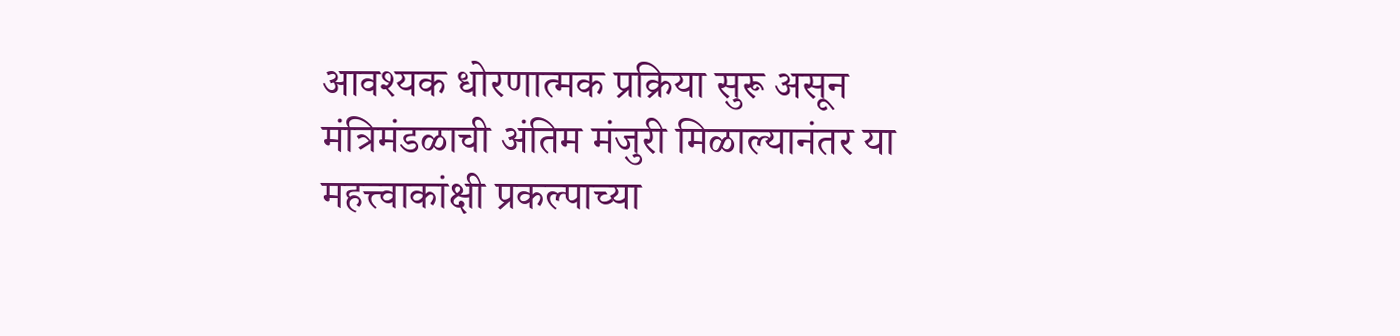आवश्यक धोरणात्मक प्रक्रिया सुरू असून मंत्रिमंडळाची अंतिम मंजुरी मिळाल्यानंतर या महत्त्वाकांक्षी प्रकल्पाच्या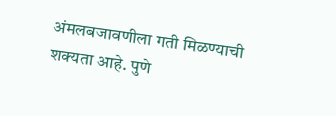अंमलबजावणीला गती मिळण्याची शक्यता आहे. पुणे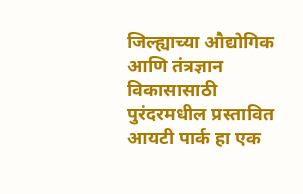जिल्ह्याच्या औद्योगिक आणि तंत्रज्ञान विकासासाठी पुरंदरमधील प्रस्तावित आयटी पार्क हा एक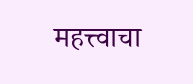महत्त्वाचा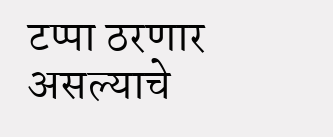टप्पा ठरणार असल्याचे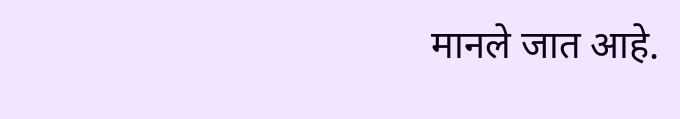मानले जात आहे.